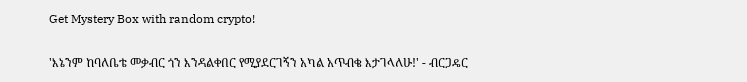Get Mystery Box with random crypto!

'እኔንም ከባለቤቴ መቃብር ጎን እንዳልቀበር የሚያደርገኝን አካል አጥብቄ እታገላለሁ!' - ብርጋዴር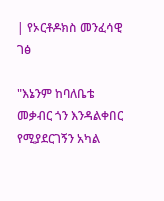| የኦርቶዶክስ መንፈሳዊ ገፅ

"እኔንም ከባለቤቴ መቃብር ጎን እንዳልቀበር የሚያደርገኝን አካል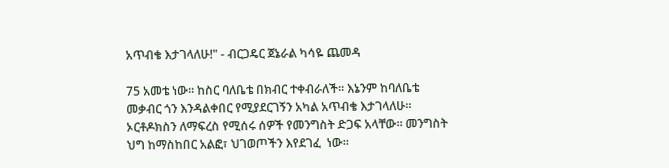አጥብቄ እታገላለሁ!" - ብርጋዴር ጀኔራል ካሳዬ ጨመዳ

75 አመቴ ነው። ከስር ባለቤቴ በክብር ተቀብራለች። እኔንም ከባለቤቴ መቃብር ጎን እንዳልቀበር የሚያደርገኝን አካል አጥብቄ እታገላለሁ። ኦርቶዶክስን ለማፍረስ የሚሰሩ ሰዎች የመንግስት ድጋፍ አላቸው። መንግስት ህግ ከማስከበር አልፎ፣ ህገወጦችን እየደገፈ  ነው።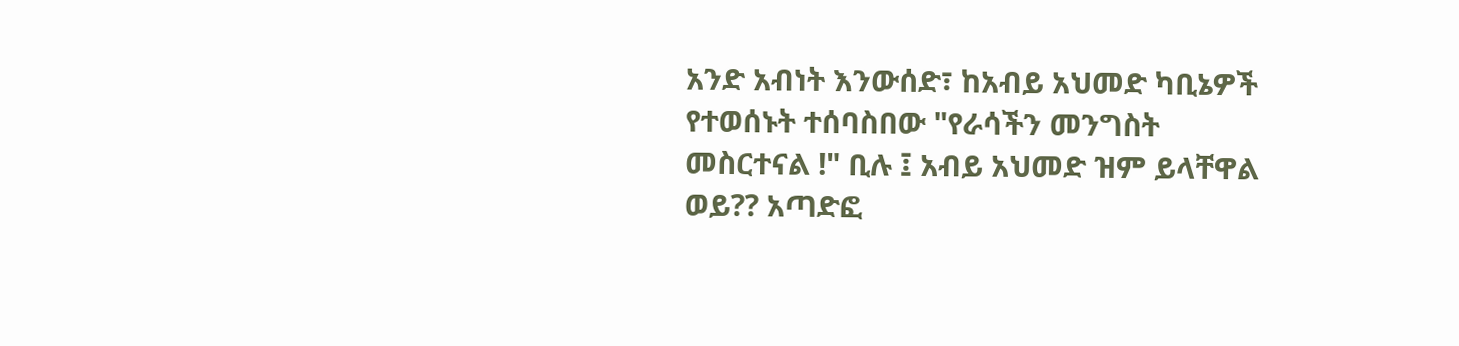አንድ አብነት እንውሰድ፣ ከአብይ አህመድ ካቢኔዎች የተወሰኑት ተሰባስበው "የራሳችን መንግስት መስርተናል !" ቢሉ ፤ አብይ አህመድ ዝም ይላቸዋል ወይ?? አጣድፎ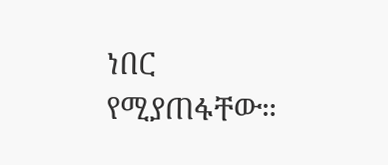ነበር የሚያጠፋቸው።